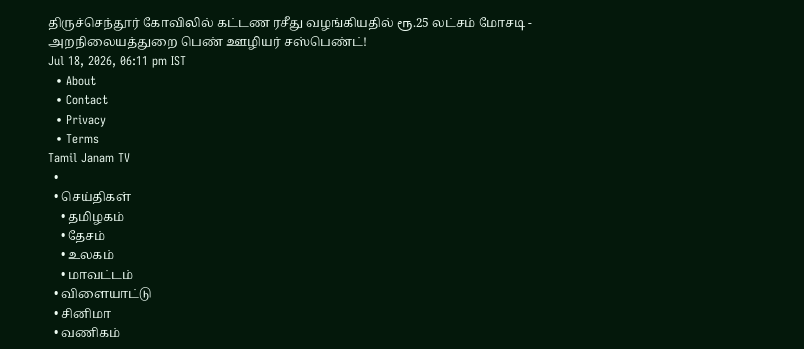திருச்செந்தூர் கோவிலில் கட்டண ரசீது வழங்கியதில் ரூ.25 லட்சம் மோசடி - அறநிலையத்துறை பெண் ஊழியர் சஸ்பெண்ட்!
Jul 18, 2026, 06:11 pm IST
  • About
  • Contact
  • Privacy
  • Terms
Tamil Janam TV
  •
  • செய்திகள்
    • தமிழகம்
    • தேசம்
    • உலகம்
    • மாவட்டம்
  • விளையாட்டு
  • சினிமா
  • வணிகம்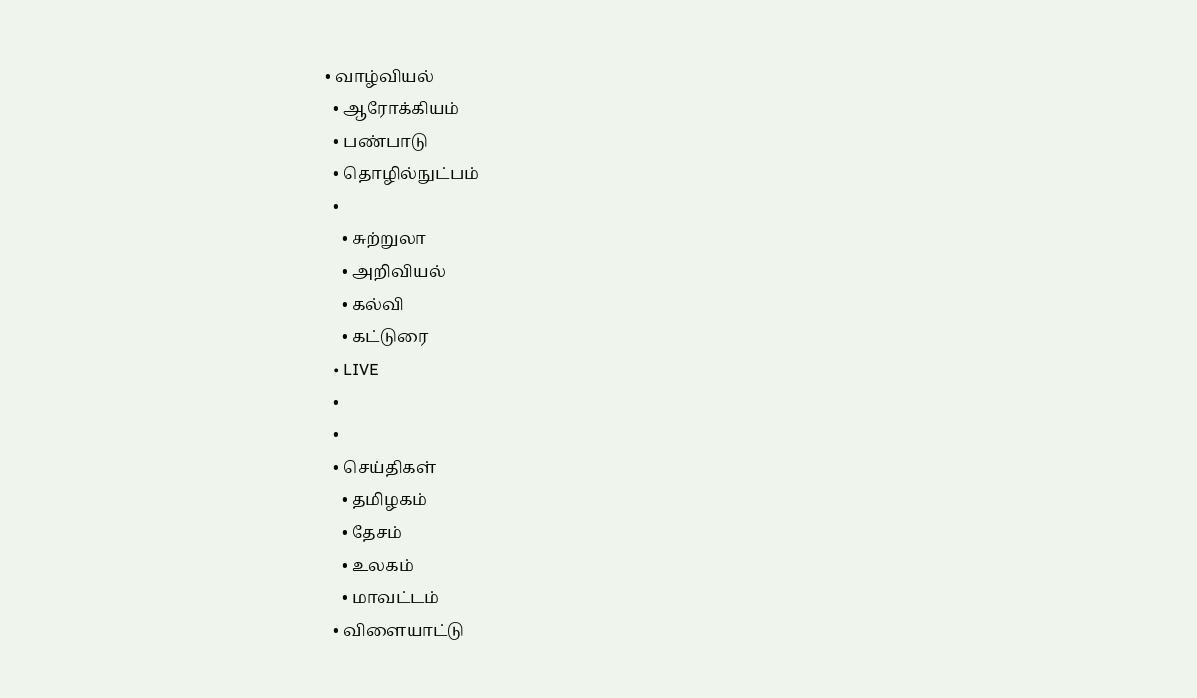• வாழ்வியல்
  • ஆரோக்கியம்
  • பண்பாடு
  • தொழில்நுட்பம்
  •
    • சுற்றுலா
    • அறிவியல்
    • கல்வி
    • கட்டுரை
  • LIVE
  •
  •
  • செய்திகள்
    • தமிழகம்
    • தேசம்
    • உலகம்
    • மாவட்டம்
  • விளையாட்டு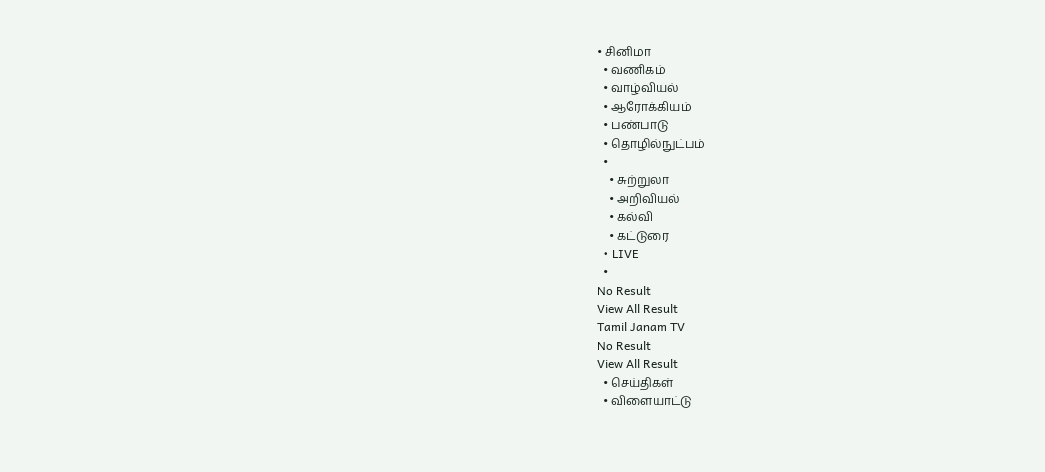• சினிமா
  • வணிகம்
  • வாழ்வியல்
  • ஆரோக்கியம்
  • பண்பாடு
  • தொழில்நுட்பம்
  •
    • சுற்றுலா
    • அறிவியல்
    • கல்வி
    • கட்டுரை
  • LIVE
  •
No Result
View All Result
Tamil Janam TV
No Result
View All Result
  • செய்திகள்
  • விளையாட்டு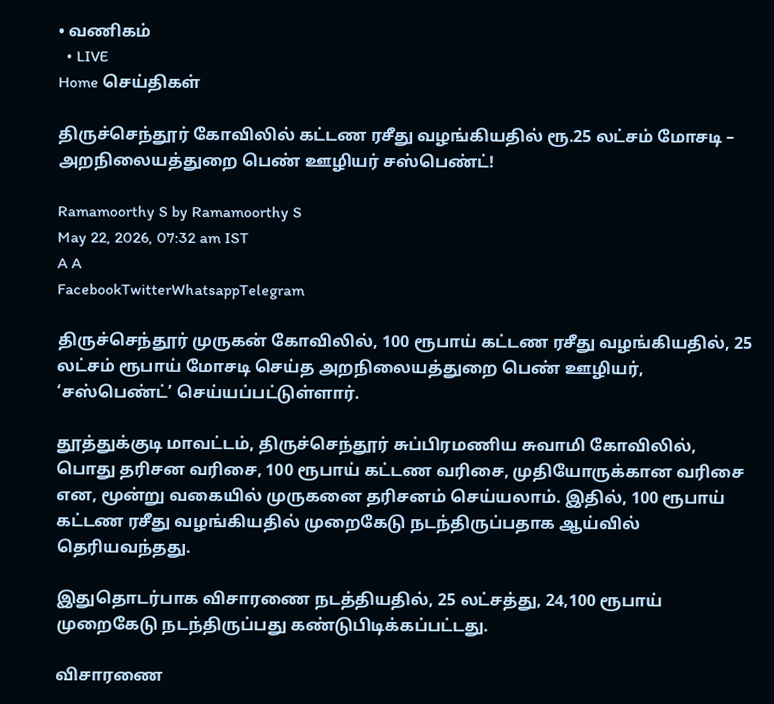• வணிகம்
  • LIVE
Home செய்திகள்

திருச்செந்தூர் கோவிலில் கட்டண ரசீது வழங்கியதில் ரூ.25 லட்சம் மோசடி – அறநிலையத்துறை பெண் ஊழியர் சஸ்பெண்ட்!

Ramamoorthy S by Ramamoorthy S
May 22, 2026, 07:32 am IST
A A
FacebookTwitterWhatsappTelegram

திருச்செந்தூர் முருகன் கோவிலில், 100 ரூபாய் கட்டண ரசீது வழங்கியதில், 25 லட்சம் ரூபாய் மோசடி செய்த அறநிலையத்துறை பெண் ஊழியர், ‘சஸ்பெண்ட்’ செய்யப்பட்டுள்ளார்.

தூத்துக்குடி மாவட்டம், திருச்செந்தூர் சுப்பிரமணிய சுவாமி கோவிலில், பொது தரிசன வரிசை, 100 ரூபாய் கட்டண வரிசை, முதியோருக்கான வரிசை என, மூன்று வகையில் முருகனை தரிசனம் செய்யலாம். இதில், 100 ரூபாய் கட்டண ரசீது வழங்கியதில் முறைகேடு நடந்திருப்பதாக ஆய்வில் தெரியவந்தது.

இதுதொடர்பாக விசாரணை நடத்தியதில், 25 லட்சத்து, 24,100 ரூபாய் முறைகேடு நடந்திருப்பது கண்டுபிடிக்கப்பட்டது.

விசாரணை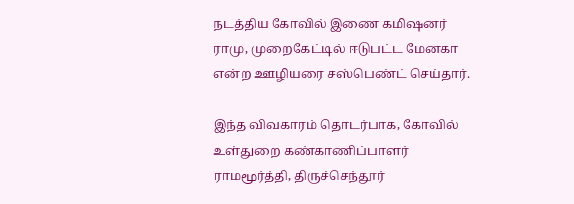நடத்திய கோவில் இணை கமிஷனர் ராமு, முறைகேட்டில் ஈடுபட்ட மேனகா என்ற ஊழியரை சஸ்பெண்ட் செய்தார்.

இந்த விவகாரம் தொடர்பாக, கோவில் உள்துறை கண்காணிப்பாளர் ராமமூர்த்தி, திருச்செந்தூர்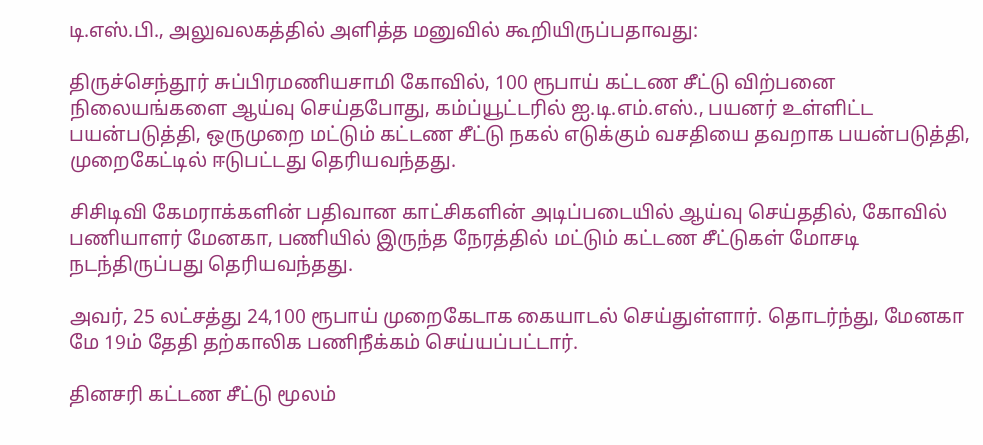டி.எஸ்.பி., அலுவலகத்தில் அளித்த மனுவில் கூறியிருப்பதாவது:

திருச்செந்தூர் சுப்பிரமணியசாமி கோவில், 100 ரூபாய் கட்டண சீட்டு விற்பனை நிலையங்களை ஆய்வு செய்தபோது, கம்ப்யூட்டரில் ஐ.டி.எம்.எஸ்., பயனர் உள்ளிட்ட பயன்படுத்தி, ஒருமுறை மட்டும் கட்டண சீட்டு நகல் எடுக்கும் வசதியை தவறாக பயன்படுத்தி, முறைகேட்டில் ஈடுபட்டது தெரியவந்தது.

சிசிடிவி கேமராக்களின் பதிவான காட்சிகளின் அடிப்படையில் ஆய்வு செய்ததில், கோவில் பணியாளர் மேனகா, பணியில் இருந்த நேரத்தில் மட்டும் கட்டண சீட்டுகள் மோசடி நடந்திருப்பது தெரியவந்தது.

அவர், 25 லட்சத்து 24,100 ரூபாய் முறைகேடாக கையாடல் செய்துள்ளார். தொடர்ந்து, மேனகா மே 19ம் தேதி தற்காலிக பணிநீக்கம் செய்யப்பட்டார்.

தினசரி கட்டண சீட்டு மூலம்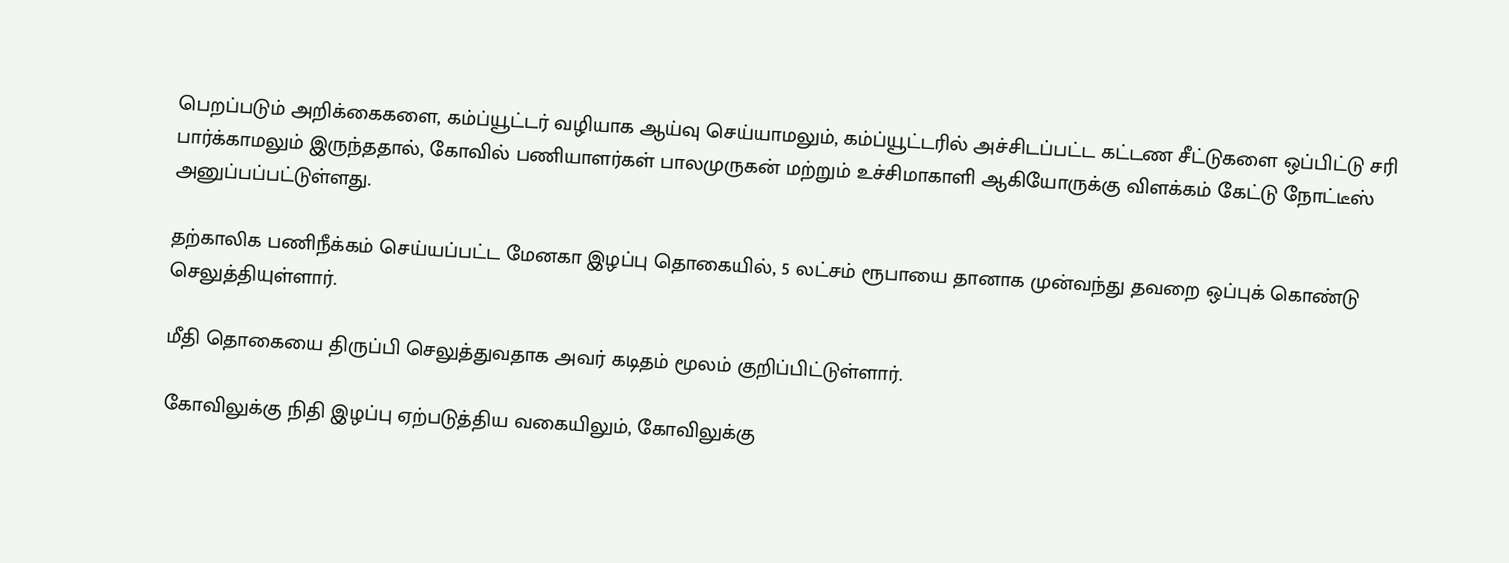பெறப்படும் அறிக்கைகளை, கம்ப்யூட்டர் வழியாக ஆய்வு செய்யாமலும், கம்ப்யூட்டரில் அச்சிடப்பட்ட கட்டண சீட்டுகளை ஒப்பிட்டு சரி பார்க்காமலும் இருந்ததால், கோவில் பணியாளர்கள் பாலமுருகன் மற்றும் உச்சிமாகாளி ஆகியோருக்கு விளக்கம் கேட்டு நோட்டீஸ் அனுப்பப்பட்டுள்ளது.

தற்காலிக பணிநீக்கம் செய்யப்பட்ட மேனகா இழப்பு தொகையில், 5 லட்சம் ரூபாயை தானாக முன்வந்து தவறை ஒப்புக் கொண்டு செலுத்தியுள்ளார்.

மீதி தொகையை திருப்பி செலுத்துவதாக அவர் கடிதம் மூலம் குறிப்பிட்டுள்ளார்.

கோவிலுக்கு நிதி இழப்பு ஏற்படுத்திய வகையிலும், கோவிலுக்கு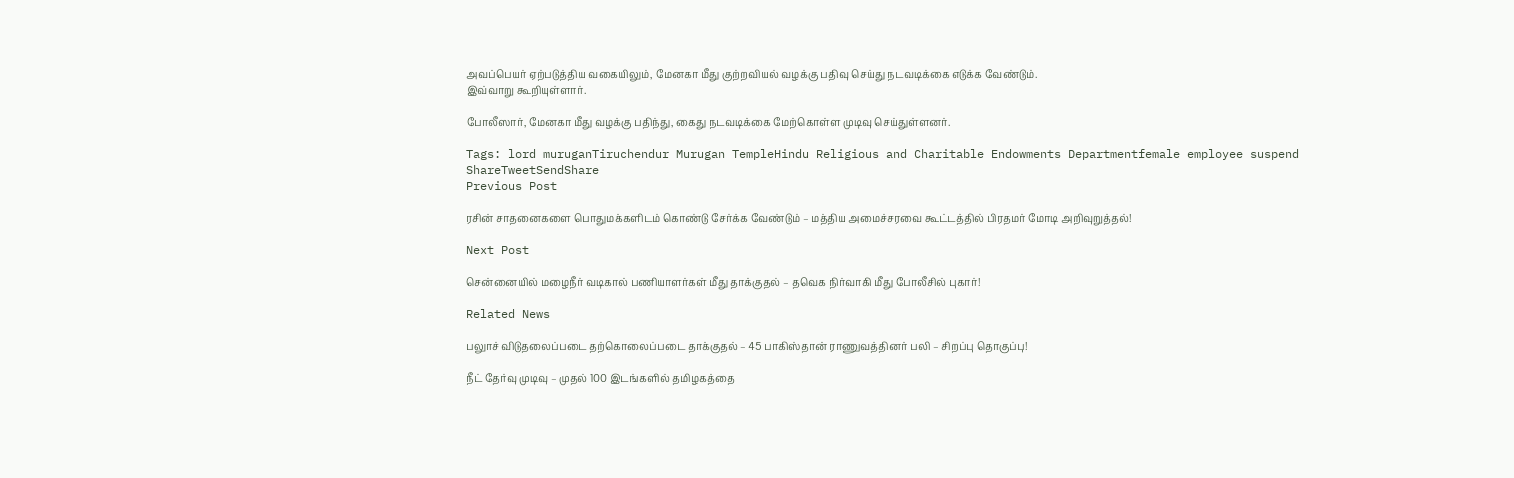அவப்பெயர் ஏற்படுத்திய வகையிலும், மேனகா மீது குற்றவியல் வழக்கு பதிவு செய்து நடவடிக்கை எடுக்க வேண்டும்.
இவ்வாறு கூறியுள்ளார்.

போலீஸார், மேனகா மீது வழக்கு பதிந்து, கைது நடவடிக்கை மேற்கொள்ள முடிவு செய்துள்ளனர்.

Tags: lord muruganTiruchendur Murugan TempleHindu Religious and Charitable Endowments Departmentfemale employee suspend
ShareTweetSendShare
Previous Post

ரசின் சாதனைகளை பொதுமக்களிடம் கொண்டு சேர்க்க வேண்டும் – மத்திய அமைச்சரவை கூட்டத்தில் பிரதமர் மோடி அறிவுறுத்தல்!

Next Post

சென்னையில் மழைநீர் வடிகால் பணியாளர்கள் மீது தாக்குதல் – தவெக நிர்வாகி மீது போலீசில் புகார்!

Related News

பலுாச் விடுதலைப்படை தற்கொலைப்படை தாக்குதல் – 45 பாகிஸ்தான் ராணுவத்தினர் பலி – சிறப்பு தொகுப்பு!

நீட் தேர்வு முடிவு – முதல் 100 இடங்களில் தமிழகத்தை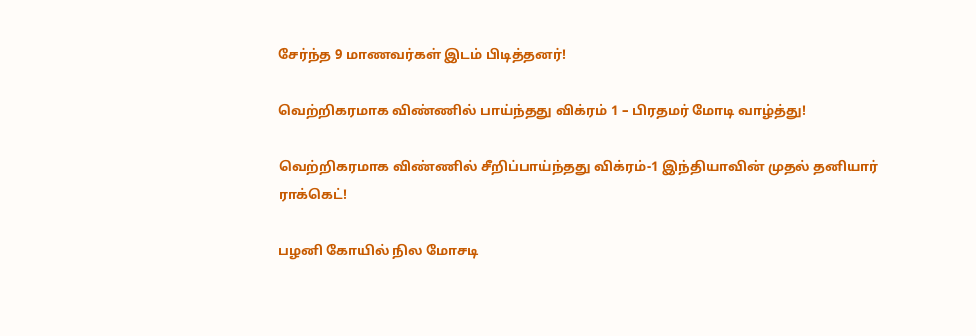சேர்ந்த 9 மாணவர்கள் இடம் பிடித்தனர்!

வெற்றிகரமாக விண்ணில் பாய்ந்தது விக்ரம் 1 – பிரதமர் மோடி வாழ்த்து!

வெற்றிகரமாக விண்ணில் சீறிப்பாய்ந்தது விக்ரம்-1 இந்தியாவின் முதல் தனியார் ராக்கெட்!

பழனி கோயில் நில மோசடி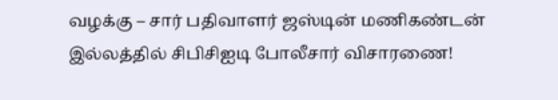வழக்கு – சார் பதிவாளர் ஜஸ்டின் மணிகண்டன் இல்லத்தில் சிபிசிஐடி போலீசார் விசாரணை!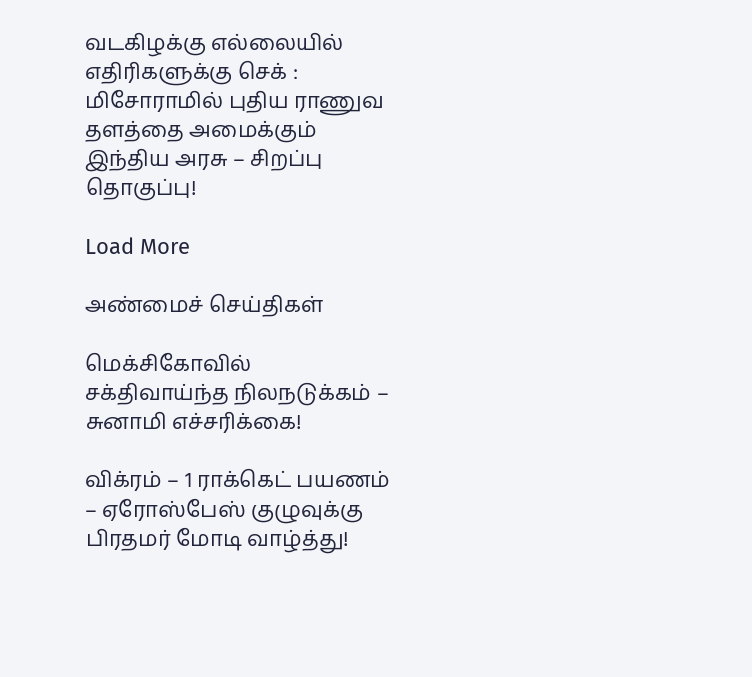வடகிழக்கு எல்லையில் எதிரிகளுக்கு செக் : மிசோராமில் புதிய ராணுவ தளத்தை அமைக்கும் இந்திய அரசு – சிறப்பு தொகுப்பு!

Load More

அண்மைச் செய்திகள்

மெக்சிகோவில் சக்திவாய்ந்த நிலநடுக்கம் – சுனாமி எச்சரிக்கை!

விக்ரம் – 1 ராக்கெட் பயணம் – ஏரோஸ்பேஸ் குழுவுக்கு பிரதமர் மோடி வாழ்த்து!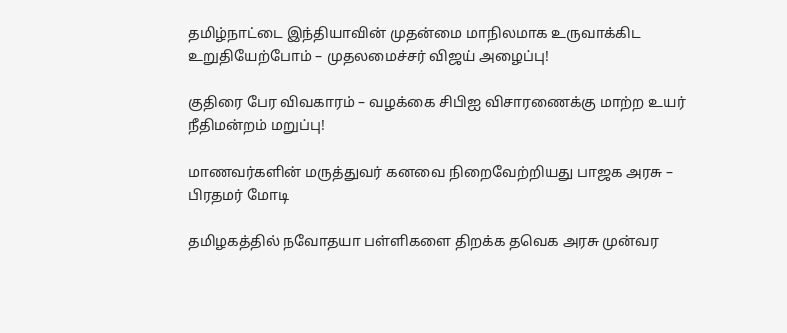தமிழ்நாட்டை இந்தியாவின் முதன்மை மாநிலமாக உருவாக்கிட உறுதியேற்போம் – முதலமைச்சர் விஜய் அழைப்பு!

குதிரை பேர விவகாரம் – வழக்கை சிபிஐ விசாரணைக்கு மாற்ற உயர் நீதிமன்றம் மறுப்பு!

மாணவர்களின் மருத்துவர் கனவை நிறைவேற்றியது பாஜக அரசு – பிரதமர் மோடி

தமிழகத்தில் நவோதயா பள்ளிகளை திறக்க தவெக அரசு முன்வர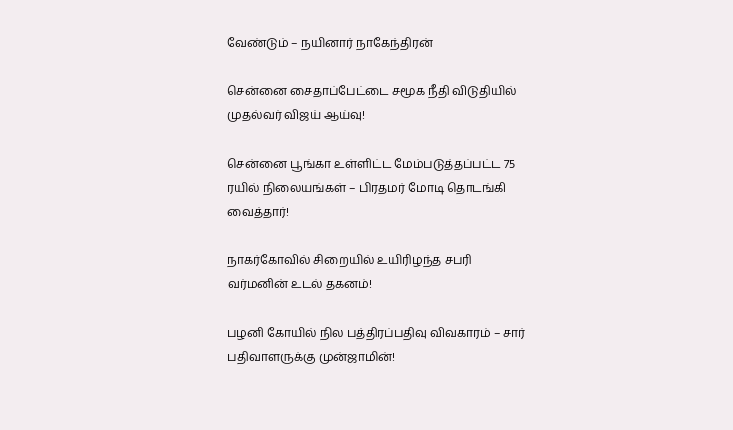வேண்டும் – நயினார் நாகேந்திரன்

சென்னை சைதாப்பேட்டை சமூக நீதி விடுதியில் முதல்வர் விஜய் ஆய்வு!

சென்னை பூங்கா உள்ளிட்ட மேம்படுத்தப்பட்ட 75 ரயில் நிலையங்கள் – பிரதமர் மோடி தொடங்கி வைத்தார்!

நாகர்கோவில் சிறையில் உயிரிழந்த சபரி வர்மனின் உடல் தகனம்!

பழனி கோயில் நில பத்திரப்பதிவு விவகாரம் – சார் பதிவாளருக்கு முன்ஜாமின்!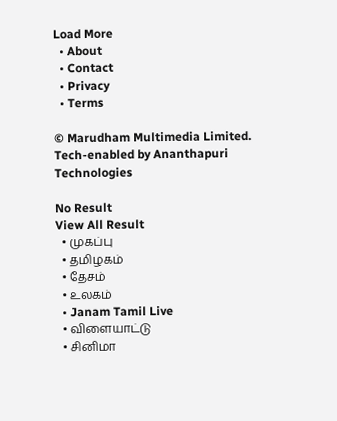Load More
  • About
  • Contact
  • Privacy
  • Terms

© Marudham Multimedia Limited.
Tech-enabled by Ananthapuri Technologies

No Result
View All Result
  • முகப்பு
  • தமிழகம்
  • தேசம்
  • உலகம்
  • Janam Tamil Live
  • விளையாட்டு
  • சினிமா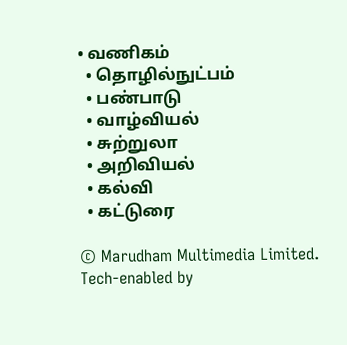• வணிகம்
  • தொழில்நுட்பம்
  • பண்பாடு
  • வாழ்வியல்
  • சுற்றுலா
  • அறிவியல்
  • கல்வி
  • கட்டுரை

© Marudham Multimedia Limited.
Tech-enabled by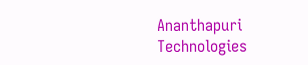Ananthapuri Technologies